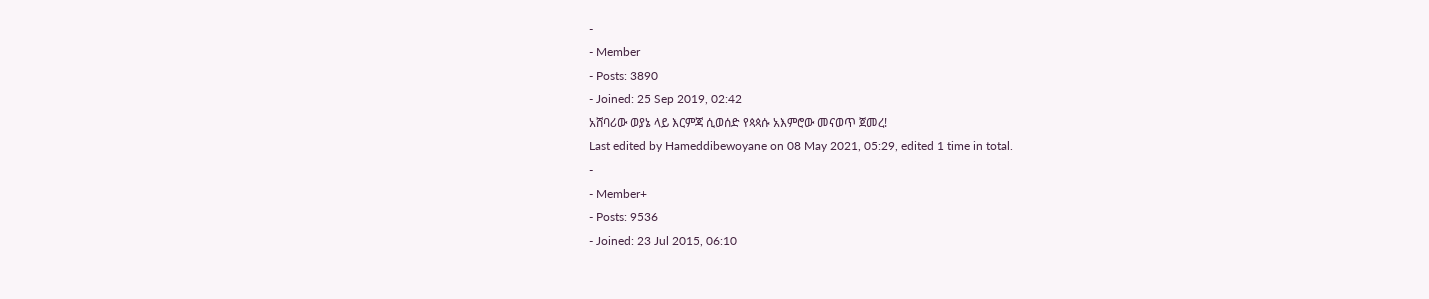-
- Member
- Posts: 3890
- Joined: 25 Sep 2019, 02:42
አሸባሪው ወያኔ ላይ እርምጃ ሲወሰድ የጳጳሱ አእምሮው መናወጥ ጀመረ!
Last edited by Hameddibewoyane on 08 May 2021, 05:29, edited 1 time in total.
-
- Member+
- Posts: 9536
- Joined: 23 Jul 2015, 06:10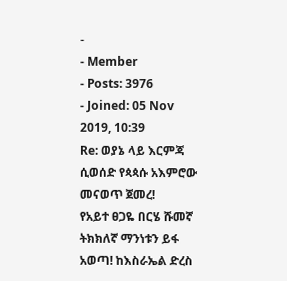-
- Member
- Posts: 3976
- Joined: 05 Nov 2019, 10:39
Re: ወያኔ ላይ እርምጃ ሲወሰድ የጳጳሱ አእምሮው መናወጥ ጀመረ!
የአይተ ፀጋዬ በርሄ ሹመኛ ትክክለኛ ማንነቱን ይፋ አወጣ! ከእስራኤል ድረስ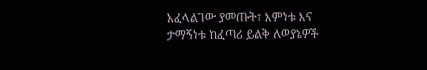አፈላልገው ያመጡት፣ እምነቱ እና ታማኝነቱ ከፈጣሪ ይልቅ ለወያኔዎች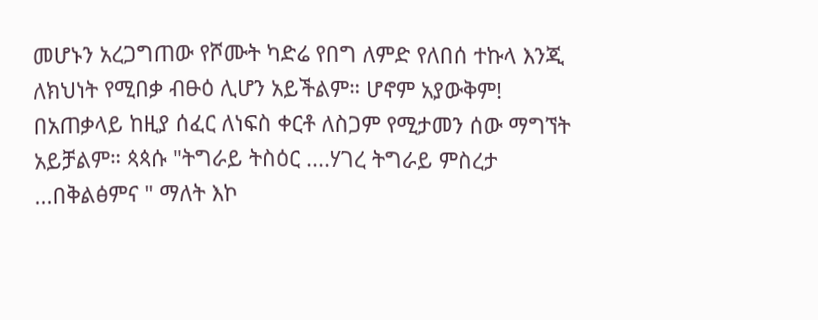መሆኑን አረጋግጠው የሾሙት ካድሬ የበግ ለምድ የለበሰ ተኩላ እንጂ ለክህነት የሚበቃ ብፁዕ ሊሆን አይችልም። ሆኖም አያውቅም! በአጠቃላይ ከዚያ ሰፈር ለነፍስ ቀርቶ ለስጋም የሚታመን ሰው ማግኘት አይቻልም። ጳጳሱ "ትግራይ ትስዕር ....ሃገረ ትግራይ ምስረታ ...በቅልፅምና " ማለት እኮ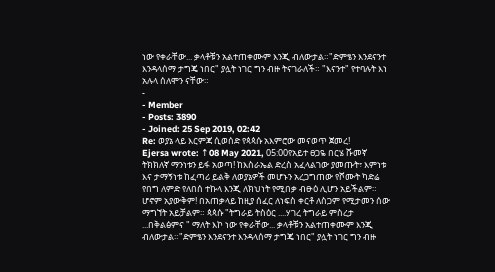ነው የቀራቸው... ቃላቶቹን አልተጠቀሙም እንጂ ብለውታል።"ድምፄን እንደናንተ እንዳላሰማ ታግጄ ነበር" ያሏት ነገር ግን ብዙ ትናገራለች። "እናንተ" የተባሉት እነ አሉላ ሰለሞን ናቸው።
-
- Member
- Posts: 3890
- Joined: 25 Sep 2019, 02:42
Re: ወያኔ ላይ እርምጃ ሲወሰድ የጳጳሱ አእምሮው መናወጥ ጀመረ!
Ejersa wrote: ↑08 May 2021, 05:00የአይተ ፀጋዬ በርሄ ሹመኛ ትክክለኛ ማንነቱን ይፋ አወጣ! ከእስራኤል ድረስ አፈላልገው ያመጡት፣ እምነቱ እና ታማኝነቱ ከፈጣሪ ይልቅ ለወያኔዎች መሆኑን አረጋግጠው የሾሙት ካድሬ የበግ ለምድ የለበሰ ተኩላ እንጂ ለክህነት የሚበቃ ብፁዕ ሊሆን አይችልም። ሆኖም አያውቅም! በአጠቃላይ ከዚያ ሰፈር ለነፍስ ቀርቶ ለስጋም የሚታመን ሰው ማግኘት አይቻልም። ጳጳሱ "ትግራይ ትስዕር ....ሃገረ ትግራይ ምስረታ ...በቅልፅምና " ማለት እኮ ነው የቀራቸው... ቃላቶቹን አልተጠቀሙም እንጂ ብለውታል።"ድምፄን እንደናንተ እንዳላሰማ ታግጄ ነበር" ያሏት ነገር ግን ብዙ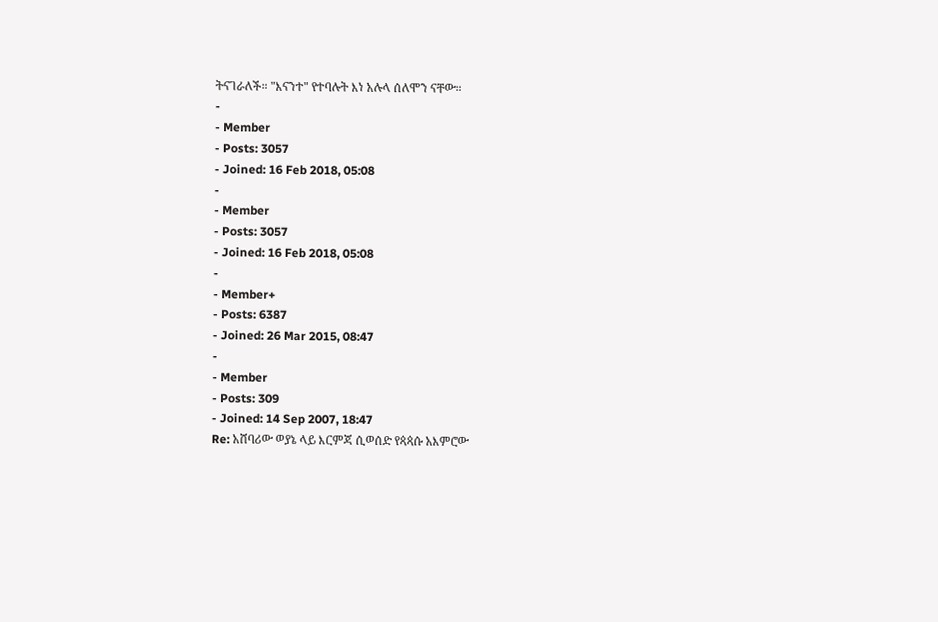ትናገራለች። "እናንተ" የተባሉት እነ አሉላ ሰለሞን ናቸው።
-
- Member
- Posts: 3057
- Joined: 16 Feb 2018, 05:08
-
- Member
- Posts: 3057
- Joined: 16 Feb 2018, 05:08
-
- Member+
- Posts: 6387
- Joined: 26 Mar 2015, 08:47
-
- Member
- Posts: 309
- Joined: 14 Sep 2007, 18:47
Re: አሸባሪው ወያኔ ላይ እርምጃ ሲወሰድ የጳጳሱ አእምሮው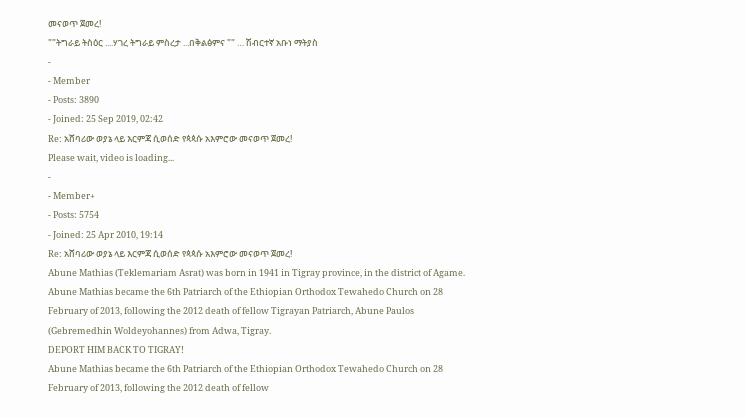መናወጥ ጀመረ!
""ትግራይ ትስዕር ....ሃገረ ትግራይ ምስረታ ...በቅልፅምና "" … ሽብርተኛ አቡነ ማትያስ
-
- Member
- Posts: 3890
- Joined: 25 Sep 2019, 02:42
Re: አሸባሪው ወያኔ ላይ እርምጃ ሲወሰድ የጳጳሱ አእምሮው መናወጥ ጀመረ!
Please wait, video is loading...
-
- Member+
- Posts: 5754
- Joined: 25 Apr 2010, 19:14
Re: አሸባሪው ወያኔ ላይ እርምጃ ሲወሰድ የጳጳሱ አእምሮው መናወጥ ጀመረ!
Abune Mathias (Teklemariam Asrat) was born in 1941 in Tigray province, in the district of Agame.
Abune Mathias became the 6th Patriarch of the Ethiopian Orthodox Tewahedo Church on 28 February of 2013, following the 2012 death of fellow Tigrayan Patriarch, Abune Paulos (Gebremedhin Woldeyohannes) from Adwa, Tigray.
DEPORT HIM BACK TO TIGRAY!
Abune Mathias became the 6th Patriarch of the Ethiopian Orthodox Tewahedo Church on 28 February of 2013, following the 2012 death of fellow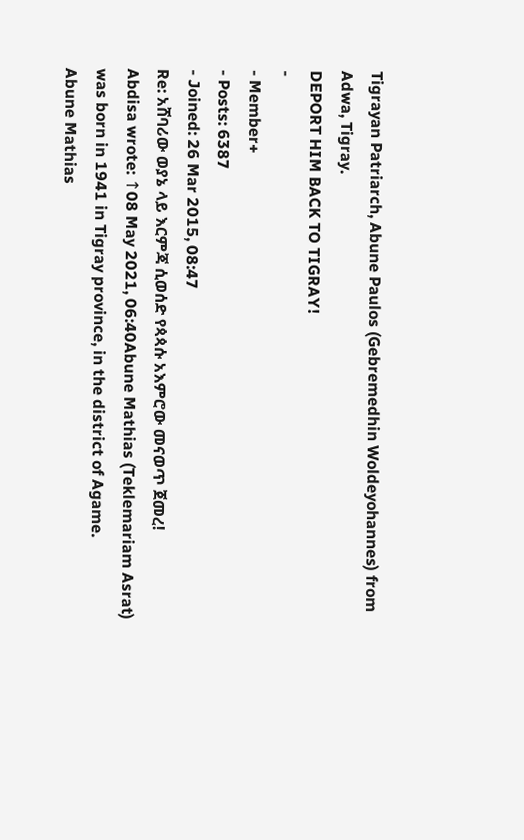Tigrayan Patriarch, Abune Paulos (Gebremedhin Woldeyohannes) from Adwa, Tigray.
DEPORT HIM BACK TO TIGRAY!
-
- Member+
- Posts: 6387
- Joined: 26 Mar 2015, 08:47
Re: አሸባሪው ወያኔ ላይ እርምጃ ሲወሰድ የጳጳሱ አእምሮው መናወጥ ጀመረ!
Abdisa wrote: ↑08 May 2021, 06:40Abune Mathias (Teklemariam Asrat) was born in 1941 in Tigray province, in the district of Agame.
Abune Mathias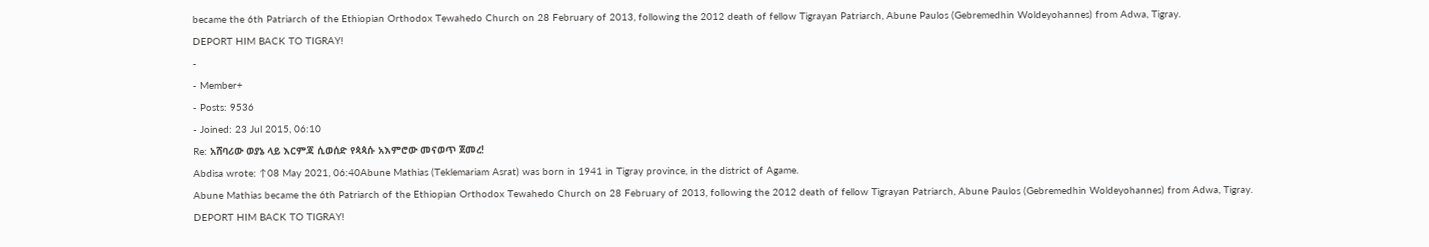became the 6th Patriarch of the Ethiopian Orthodox Tewahedo Church on 28 February of 2013, following the 2012 death of fellow Tigrayan Patriarch, Abune Paulos (Gebremedhin Woldeyohannes) from Adwa, Tigray.
DEPORT HIM BACK TO TIGRAY!
-
- Member+
- Posts: 9536
- Joined: 23 Jul 2015, 06:10
Re: አሸባሪው ወያኔ ላይ እርምጃ ሲወሰድ የጳጳሱ አእምሮው መናወጥ ጀመረ!
Abdisa wrote: ↑08 May 2021, 06:40Abune Mathias (Teklemariam Asrat) was born in 1941 in Tigray province, in the district of Agame.
Abune Mathias became the 6th Patriarch of the Ethiopian Orthodox Tewahedo Church on 28 February of 2013, following the 2012 death of fellow Tigrayan Patriarch, Abune Paulos (Gebremedhin Woldeyohannes) from Adwa, Tigray.
DEPORT HIM BACK TO TIGRAY!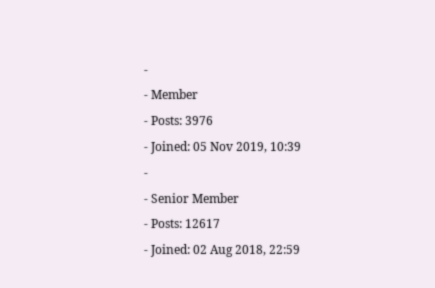-
- Member
- Posts: 3976
- Joined: 05 Nov 2019, 10:39
-
- Senior Member
- Posts: 12617
- Joined: 02 Aug 2018, 22:59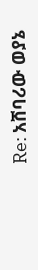Re: አሸባሪው ወያኔ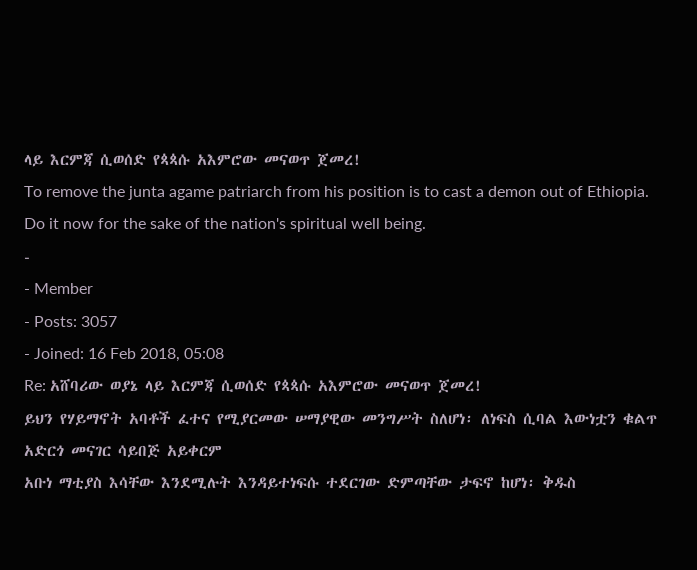ላይ እርምጃ ሲወሰድ የጳጳሱ አእምሮው መናወጥ ጀመረ!
To remove the junta agame patriarch from his position is to cast a demon out of Ethiopia. Do it now for the sake of the nation's spiritual well being.
-
- Member
- Posts: 3057
- Joined: 16 Feb 2018, 05:08
Re: አሸባሪው ወያኔ ላይ እርምጃ ሲወሰድ የጳጳሱ አእምሮው መናወጥ ጀመረ!
ይህን የሃይማኖት አባቶች ፈተና የሚያርመው ሠማያዊው መንግሥት ስለሆነ፡ ለነፍስ ሲባል እውነቷን ቁልጥ አድርጎ መናገር ሳይበጅ አይቀርም
አቡነ ማቲያስ እሳቸው እንደሚሉት እንዳይተነፍሱ ተደርገው ድምጣቸው ታፍኖ ከሆነ፡ ቅዱስ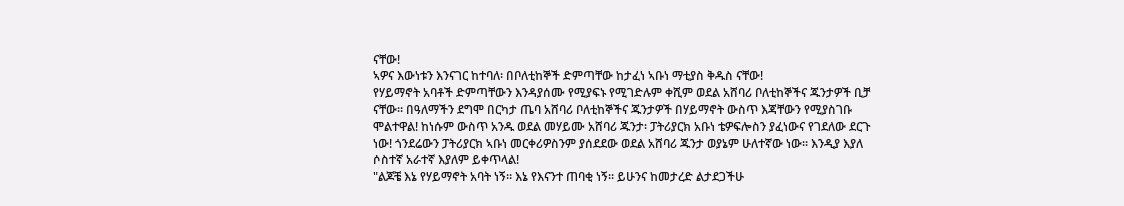ናቸው!
ኣዎና እውነቱን እንናገር ከተባለ፡ በቦለቲከኞች ድምጣቸው ከታፈነ ኣቡነ ማቲያስ ቅዱስ ናቸው!
የሃይማኖት አባቶች ድምጣቸውን እንዳያሰሙ የሚያፍኑ የሚገድሉም ቀሺም ወደል አሸባሪ ቦለቲከኞችና ጁንታዎች ቢቻ ናቸው። በዓለማችን ደግሞ በርካታ ጤባ አሸባሪ ቦለቲከኞችና ጁንታዎች በሃይማኖት ውስጥ እጃቸውን የሚያስገቡ ሞልተዋል! ከነሱም ውስጥ አንዱ ወደል መሃይሙ አሸባሪ ጁንታ፡ ፓትሪያርክ አቡነ ቴዎፍሎስን ያፈነውና የገደለው ደርጉ ነው! ጎንደሬውን ፓትሪያርክ ኣቡነ መርቀሪዎስንም ያሰደደው ወደል አሸባሪ ጁንታ ወያኔም ሁለተኛው ነው። እንዲያ እያለ ሶስተኛ አራተኛ እያለም ይቀጥላል!
"ልጆቼ እኔ የሃይማኖት አባት ነኝ። እኔ የእናንተ ጠባቂ ነኝ። ይሁንና ከመታረድ ልታደጋችሁ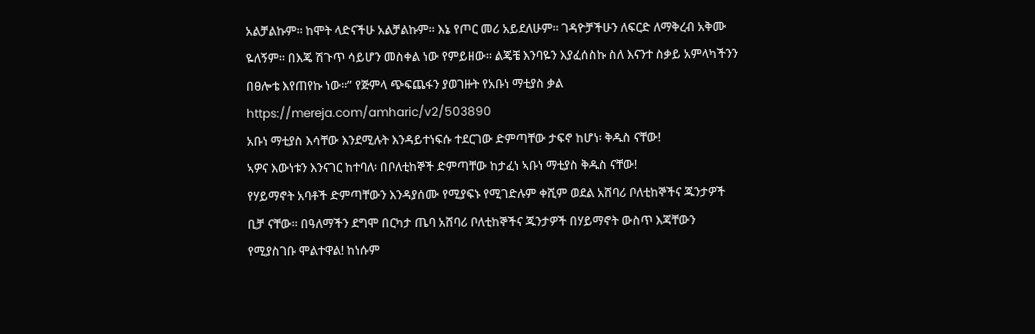አልቻልኩም። ከሞት ላድናችሁ አልቻልኩም። እኔ የጦር መሪ አይደለሁም። ገዳዮቻችሁን ለፍርድ ለማቅረብ አቅሙ ዬለኝም። በእጄ ሽጉጥ ሳይሆን መስቀል ነው የምይዘው። ልጄቼ እንባዬን እያፈሰስኩ ስለ እናንተ ስቃይ አምላካችንን በፀሎቴ እየጠየኩ ነው።” የጅምላ ጭፍጨፋን ያወገዙት የአቡነ ማቲያስ ቃል
https://mereja.com/amharic/v2/503890
አቡነ ማቲያስ እሳቸው እንደሚሉት እንዳይተነፍሱ ተደርገው ድምጣቸው ታፍኖ ከሆነ፡ ቅዱስ ናቸው!
ኣዎና እውነቱን እንናገር ከተባለ፡ በቦለቲከኞች ድምጣቸው ከታፈነ ኣቡነ ማቲያስ ቅዱስ ናቸው!
የሃይማኖት አባቶች ድምጣቸውን እንዳያሰሙ የሚያፍኑ የሚገድሉም ቀሺም ወደል አሸባሪ ቦለቲከኞችና ጁንታዎች ቢቻ ናቸው። በዓለማችን ደግሞ በርካታ ጤባ አሸባሪ ቦለቲከኞችና ጁንታዎች በሃይማኖት ውስጥ እጃቸውን የሚያስገቡ ሞልተዋል! ከነሱም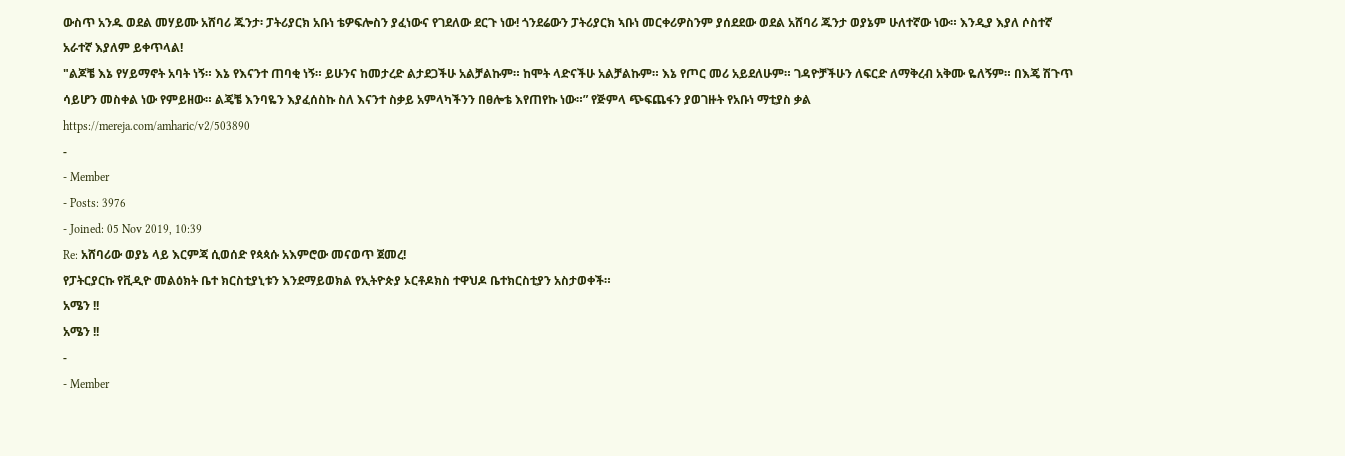ውስጥ አንዱ ወደል መሃይሙ አሸባሪ ጁንታ፡ ፓትሪያርክ አቡነ ቴዎፍሎስን ያፈነውና የገደለው ደርጉ ነው! ጎንደሬውን ፓትሪያርክ ኣቡነ መርቀሪዎስንም ያሰደደው ወደል አሸባሪ ጁንታ ወያኔም ሁለተኛው ነው። እንዲያ እያለ ሶስተኛ አራተኛ እያለም ይቀጥላል!
"ልጆቼ እኔ የሃይማኖት አባት ነኝ። እኔ የእናንተ ጠባቂ ነኝ። ይሁንና ከመታረድ ልታደጋችሁ አልቻልኩም። ከሞት ላድናችሁ አልቻልኩም። እኔ የጦር መሪ አይደለሁም። ገዳዮቻችሁን ለፍርድ ለማቅረብ አቅሙ ዬለኝም። በእጄ ሽጉጥ ሳይሆን መስቀል ነው የምይዘው። ልጄቼ እንባዬን እያፈሰስኩ ስለ እናንተ ስቃይ አምላካችንን በፀሎቴ እየጠየኩ ነው።” የጅምላ ጭፍጨፋን ያወገዙት የአቡነ ማቲያስ ቃል
https://mereja.com/amharic/v2/503890
-
- Member
- Posts: 3976
- Joined: 05 Nov 2019, 10:39
Re: አሸባሪው ወያኔ ላይ እርምጃ ሲወሰድ የጳጳሱ አእምሮው መናወጥ ጀመረ!
የፓትርያርኩ የቪዲዮ መልዕክት ቤተ ክርስቲያኒቱን እንደማይወክል የኢትዮጵያ ኦርቶዶክስ ተዋህዶ ቤተክርስቲያን አስታወቀች።
አሜን !!
አሜን !!
-
- Member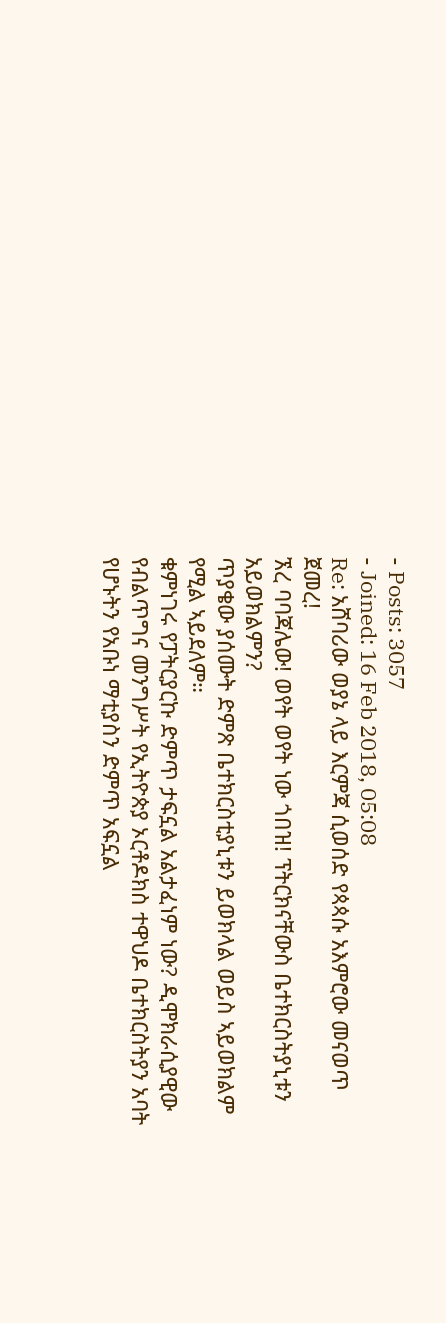- Posts: 3057
- Joined: 16 Feb 2018, 05:08
Re: አሸባሪው ወያኔ ላይ እርምጃ ሲወሰድ የጳጳሱ አእምሮው መናወጥ ጀመረ!
ኧረ ባባጃሌው! ወየት ወየት ነው ጎበዝ! ፕትርክናቸውስ ቤተክርስትያኒቱን አይወክልምን?
ጥያቄው ያሰሙት ድምጽ ቤተክርስቲያኒቱን ይወክላል ወይስ ኣይወክልም የሚል ኣይደለም።
ቁምነገሩ የፓትርያርኩ ድምጥ ታፍኗል አልታፈነም ነው? ዲሞክራሲያዊው የብልጥግና መንግሥት የኢትዮጵያ ኦርቶዶክስ ተዋህዶ ቤተክርስትያን አባት የሆኑትን የአቡነ ማቲያስን ድምጥ አፍኗል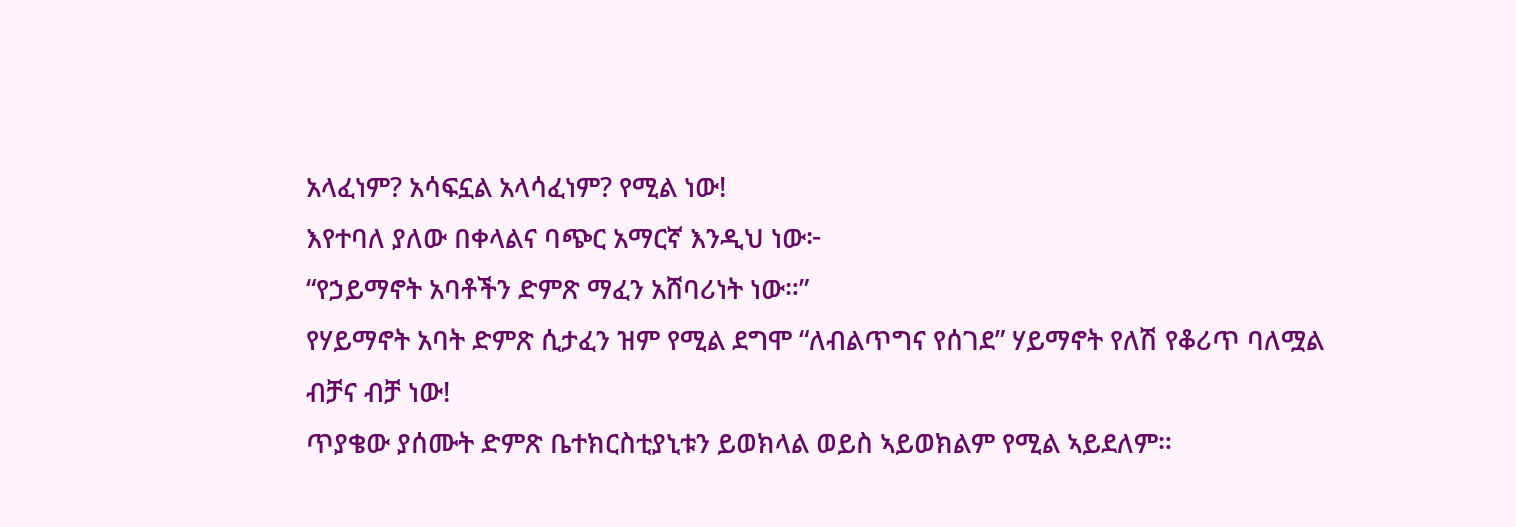አላፈነም? አሳፍኗል አላሳፈነም? የሚል ነው!
እየተባለ ያለው በቀላልና ባጭር አማርኛ እንዲህ ነው፦
“የኃይማኖት አባቶችን ድምጽ ማፈን አሸባሪነት ነው።”
የሃይማኖት አባት ድምጽ ሲታፈን ዝም የሚል ደግሞ “ለብልጥግና የሰገደ” ሃይማኖት የለሽ የቆሪጥ ባለሟል ብቻና ብቻ ነው!
ጥያቄው ያሰሙት ድምጽ ቤተክርስቲያኒቱን ይወክላል ወይስ ኣይወክልም የሚል ኣይደለም።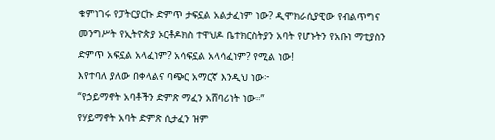ቁምነገሩ የፓትርያርኩ ድምጥ ታፍኗል አልታፈነም ነው? ዲሞክራሲያዊው የብልጥግና መንግሥት የኢትዮጵያ ኦርቶዶክስ ተዋህዶ ቤተክርስትያን አባት የሆኑትን የአቡነ ማቲያስን ድምጥ አፍኗል አላፈነም? አሳፍኗል አላሳፈነም? የሚል ነው!
እየተባለ ያለው በቀላልና ባጭር አማርኛ እንዲህ ነው፦
“የኃይማኖት አባቶችን ድምጽ ማፈን አሸባሪነት ነው።”
የሃይማኖት አባት ድምጽ ሲታፈን ዝም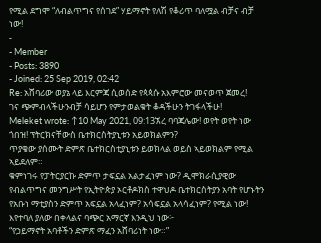የሚል ደግሞ “ለብልጥግና የሰገደ” ሃይማኖት የለሽ የቆሪጥ ባለሟል ብቻና ብቻ ነው!
-
- Member
- Posts: 3890
- Joined: 25 Sep 2019, 02:42
Re: አሸባሪው ወያኔ ላይ እርምጃ ሲወሰድ የጳጳሱ አእምሮው መናወጥ ጀመረ!
ገና ጭምብላችሁንብቻ ሳይሆን የምታወልቁት ቆዳችሁን ትገፋላችሁ!
Meleket wrote: ↑10 May 2021, 09:13ኧረ ባባጃሌው! ወየት ወየት ነው ጎበዝ! ፕትርክናቸውስ ቤተክርስትያኒቱን አይወክልምን?
ጥያቄው ያሰሙት ድምጽ ቤተክርስቲያኒቱን ይወክላል ወይስ ኣይወክልም የሚል ኣይደለም።
ቁምነገሩ የፓትርያርኩ ድምጥ ታፍኗል አልታፈነም ነው? ዲሞክራሲያዊው የብልጥግና መንግሥት የኢትዮጵያ ኦርቶዶክስ ተዋህዶ ቤተክርስትያን አባት የሆኑትን የአቡነ ማቲያስን ድምጥ አፍኗል አላፈነም? አሳፍኗል አላሳፈነም? የሚል ነው!
እየተባለ ያለው በቀላልና ባጭር አማርኛ እንዲህ ነው፦
“የኃይማኖት አባቶችን ድምጽ ማፈን አሸባሪነት ነው።”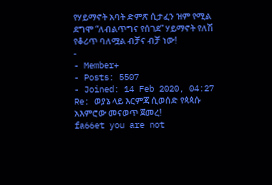የሃይማኖት አባት ድምጽ ሲታፈን ዝም የሚል ደግሞ “ለብልጥግና የሰገደ” ሃይማኖት የለሽ የቆሪጥ ባለሟል ብቻና ብቻ ነው!
-
- Member+
- Posts: 5507
- Joined: 14 Feb 2020, 04:27
Re: ወያኔ ላይ እርምጃ ሲወሰድ የጳጳሱ አእምሮው መናወጥ ጀመረ!
fa66et you are not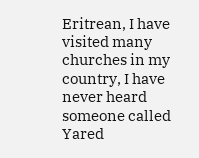Eritrean, I have visited many churches in my country, I have never heard someone called Yared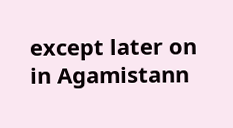except later on in Agamistann